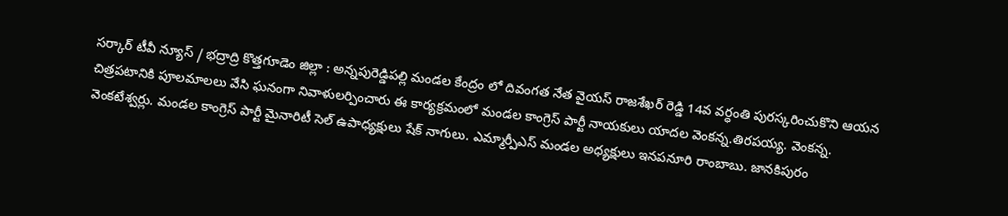సర్కార్ టీవీ న్యూస్ / భద్రాద్రి కొత్తగూడెం జిల్లా : అన్నపురెడ్డిపల్లి మండల కేంద్రం లో దివంగత నేత వైయస్ రాజశేఖర్ రెడ్డి 14వ వర్ధంతి పురస్కరించుకొని ఆయన చిత్రపటానికి పూలమాలలు వేసి ఘనంగా నివాళులర్పించారు ఈ కార్యక్రమంలో మండల కాంగ్రెస్ పార్టీ నాయకులు యాదల వెంకన్న.తిరపయ్య. వెంకన్న. వెంకటేశ్వర్లు. మండల కాంగ్రెస్ పార్టీ మైనారిటీ సెల్ ఉపాధ్యక్షులు షేక్ నాగులు. ఎమ్మార్పీఎస్ మండల అధ్యక్షులు ఇనపనూరి రాంబాబు. జానకిపురం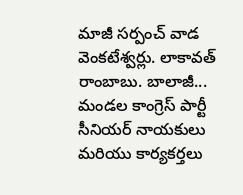మాజీ సర్పంచ్ వాడ వెంకటేశ్వర్లు. లాకావత్ రాంబాబు. బాలాజీ... మండల కాంగ్రెస్ పార్టీ సీనియర్ నాయకులు మరియు కార్యకర్తలు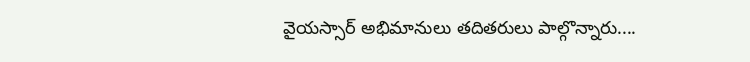వైయస్సార్ అభిమానులు తదితరులు పాల్గొన్నారు....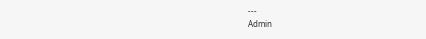---
Admin